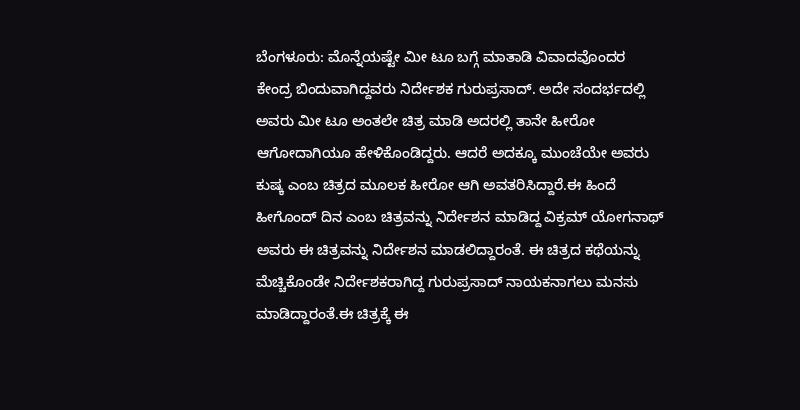ಬೆಂಗಳೂರು: ಮೊನ್ನೆಯಷ್ಟೇ ಮೀ ಟೂ ಬಗ್ಗೆ ಮಾತಾಡಿ ವಿವಾದವೊಂದರ ಕೇಂದ್ರ ಬಿಂದುವಾಗಿದ್ದವರು ನಿರ್ದೇಶಕ ಗುರುಪ್ರಸಾದ್. ಅದೇ ಸಂದರ್ಭದಲ್ಲಿ ಅವರು ಮೀ ಟೂ ಅಂತಲೇ ಚಿತ್ರ ಮಾಡಿ ಅದರಲ್ಲಿ ತಾನೇ ಹೀರೋ ಆಗೋದಾಗಿಯೂ ಹೇಳಿಕೊಂಡಿದ್ದರು. ಆದರೆ ಅದಕ್ಕೂ ಮುಂಚೆಯೇ ಅವರು ಕುಷ್ಕ ಎಂಬ ಚಿತ್ರದ ಮೂಲಕ ಹೀರೋ ಆಗಿ ಅವತರಿಸಿದ್ದಾರೆ.ಈ ಹಿಂದೆ ಹೀಗೊಂದ್ ದಿನ ಎಂಬ ಚಿತ್ರವನ್ನು ನಿರ್ದೇಶನ ಮಾಡಿದ್ದ ವಿಕ್ರಮ್ ಯೋಗನಾಥ್ ಅವರು ಈ ಚಿತ್ರವನ್ನು ನಿರ್ದೇಶನ ಮಾಡಲಿದ್ದಾರಂತೆ. ಈ ಚಿತ್ರದ ಕಥೆಯನ್ನು ಮೆಚ್ಚಿಕೊಂಡೇ ನಿರ್ದೇಶಕರಾಗಿದ್ದ ಗುರುಪ್ರಸಾದ್ ನಾಯಕನಾಗಲು ಮನಸು ಮಾಡಿದ್ದಾರಂತೆ.ಈ ಚಿತ್ರಕ್ಕೆ ಈ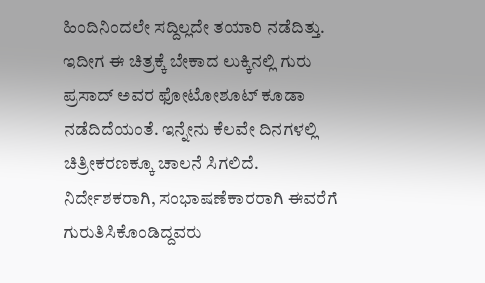ಹಿಂದಿನಿಂದಲೇ ಸದ್ದಿಲ್ಲದೇ ತಯಾರಿ ನಡೆದಿತ್ತು. ಇದೀಗ ಈ ಚಿತ್ರಕ್ಕೆ ಬೇಕಾದ ಲುಕ್ಕಿನಲ್ಲಿ ಗುರು ಪ್ರಸಾದ್ ಅವರ ಫೋಟೋಶೂಟ್ ಕೂಡಾ ನಡೆದಿದೆಯಂತೆ. ಇನ್ನೇನು ಕೆಲವೇ ದಿನಗಳಲ್ಲಿ ಚಿತ್ರೀಕರಣಕ್ಕೂ ಚಾಲನೆ ಸಿಗಲಿದೆ. ನಿರ್ದೇಶಕರಾಗಿ, ಸಂಭಾಷಣೆಕಾರರಾಗಿ ಈವರೆಗೆ ಗುರುತಿಸಿಕೊಂಡಿದ್ದವರು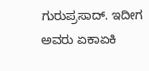ಗುರುಪ್ರಸಾದ್. ಇದೀಗ ಅವರು ಏಕಾಏಕಿ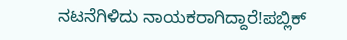ನಟನೆಗಿಳಿದು ನಾಯಕರಾಗಿದ್ದಾರೆ!ಪಬ್ಲಿಕ್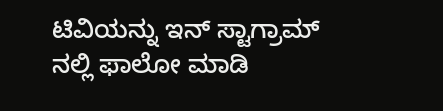ಟಿವಿಯನ್ನು ಇನ್ ಸ್ಟಾಗ್ರಾಮ್ ನಲ್ಲಿ ಫಾಲೋ ಮಾಡಿ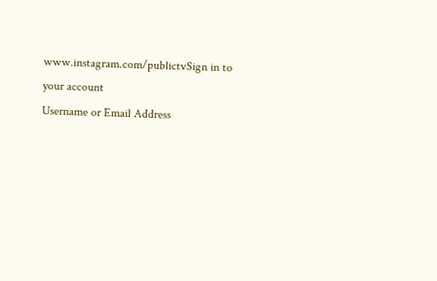www.instagram.com/publictvSign in to your account
Username or Email Address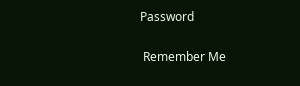Password

 Remember Me